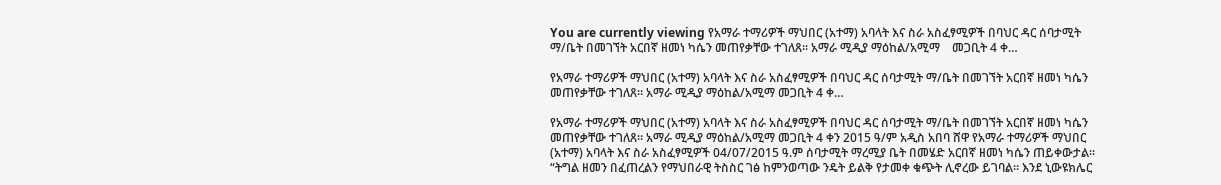You are currently viewing የአማራ ተማሪዎች ማህበር (አተማ) አባላት እና ስራ አስፈፃሚዎች በባህር ዳር ሰባታሚት ማ/ቤት በመገኘት አርበኛ ዘመነ ካሴን መጠየቃቸው ተገለጸ። አማራ ሚዲያ ማዕከል/አሚማ    መጋቢት 4 ቀ…

የአማራ ተማሪዎች ማህበር (አተማ) አባላት እና ስራ አስፈፃሚዎች በባህር ዳር ሰባታሚት ማ/ቤት በመገኘት አርበኛ ዘመነ ካሴን መጠየቃቸው ተገለጸ። አማራ ሚዲያ ማዕከል/አሚማ መጋቢት 4 ቀ…

የአማራ ተማሪዎች ማህበር (አተማ) አባላት እና ስራ አስፈፃሚዎች በባህር ዳር ሰባታሚት ማ/ቤት በመገኘት አርበኛ ዘመነ ካሴን መጠየቃቸው ተገለጸ። አማራ ሚዲያ ማዕከል/አሚማ መጋቢት 4 ቀን 2015 ዓ/ም አዲስ አበባ ሸዋ የአማራ ተማሪዎች ማህበር (አተማ) አባላት እና ስራ አስፈፃሚዎች 04/07/2015 ዓ.ም ሰባታሚት ማረሚያ ቤት በመሄድ አርበኛ ዘመነ ካሴን ጠይቀውታል። “ትግል ዘመን በፈጠረልን የማህበራዊ ትስስር ገፅ ከምንወጣው ንዴት ይልቅ የታመቀ ቁጭት ሊኖረው ይገባል። እንደ ኒውዩክሌር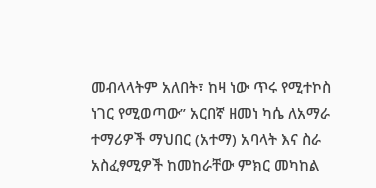መብላላትም አለበት፣ ከዛ ነው ጥሩ የሚተኮስ ነገር የሚወጣው” አርበኛ ዘመነ ካሴ ለአማራ ተማሪዎች ማህበር (አተማ) አባላት እና ስራ አስፈፃሚዎች ከመከራቸው ምክር መካከል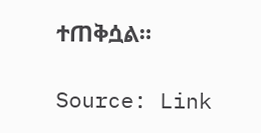ተጠቅሷል።

Source: Link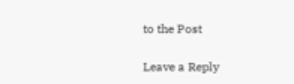to the Post

Leave a Reply